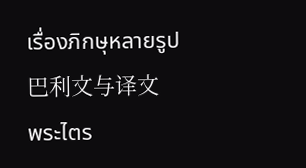เรื่องภิกษุหลายรูป
巴利文与译文
พระไตร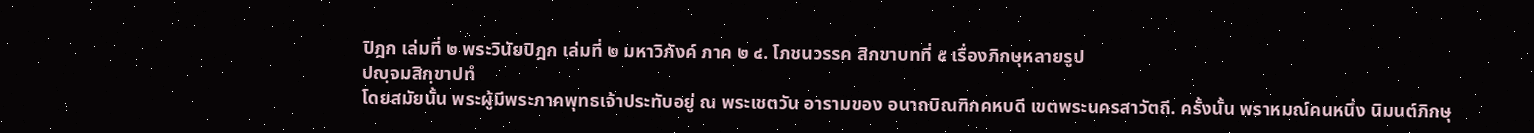ปิฎก เล่มที่ ๒ พระวินัยปิฎก เล่มที่ ๒ มหาวิภังค์ ภาค ๒ ๔. โภชนวรรค สิกขาบทที่ ๕ เรื่องภิกษุหลายรูป
ปญฺจมสิกฺขาปทํ
โดยสมัยนั้น พระผู้มีพระภาคพุทธเจ้าประทับอยู่ ณ พระเชตวัน อารามของ อนาถบิณฑิกคหบดี เขตพระนครสาวัตถี. ครั้งนั้น พราหมณ์คนหนึ่ง นิมนต์ภิกษุ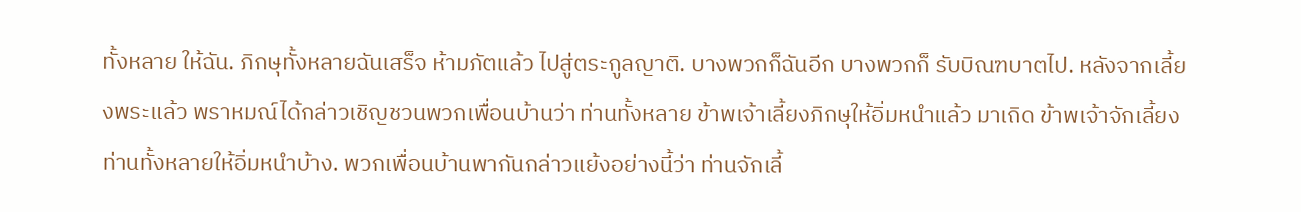ทั้งหลาย ให้ฉัน. ภิกษุทั้งหลายฉันเสร็จ ห้ามภัตแล้ว ไปสู่ตระกูลญาติ. บางพวกก็ฉันอีก บางพวกก็ รับบิณฑบาตไป. หลังจากเลี้ยงพระแล้ว พราหมณ์ได้กล่าวเชิญชวนพวกเพื่อนบ้านว่า ท่านทั้งหลาย ข้าพเจ้าเลี้ยงภิกษุให้อิ่มหนำแล้ว มาเถิด ข้าพเจ้าจักเลี้ยงท่านทั้งหลายให้อิ่มหนำบ้าง. พวกเพื่อนบ้านพากันกล่าวแย้งอย่างนี้ว่า ท่านจักเลี้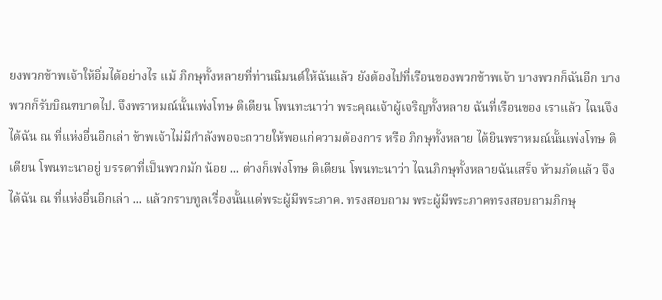ยงพวกข้าพเจ้าให้อิ่มได้อย่างไร แม้ ภิกษุทั้งหลายที่ท่านนิมนต์ให้ฉันแล้ว ยังต้องไปที่เรือนของพวกข้าพเจ้า บางพวกก็ฉันอีก บางพวกก็รับบิณฑบาตไป. จึงพราหมณ์นั้นเพ่งโทษ ติเตียน โพนทะนาว่า พระคุณเจ้าผู้เจริญทั้งหลาย ฉันที่เรือนของ เราแล้ว ไฉนจึงได้ฉัน ณ ที่แห่งอื่นอีกเล่า ข้าพเจ้าไม่มีกำลังพอจะถวายให้พอแก่ความต้องการ หรือ ภิกษุทั้งหลาย ได้ยินพราหมณ์นั้นเพ่งโทษ ติเตียน โพนทะนาอยู่ บรรดาที่เป็นพวกมัก น้อย ... ต่างก็เพ่งโทษ ติเตียน โพนทะนาว่า ไฉนภิกษุทั้งหลายฉันเสร็จ ห้ามภัตแล้ว จึงได้ฉัน ณ ที่แห่งอื่นอีกเล่า ... แล้วกราบทูลเรื่องนั้นแด่พระผู้มีพระภาค. ทรงสอบถาม พระผู้มีพระภาคทรงสอบถามภิกษุ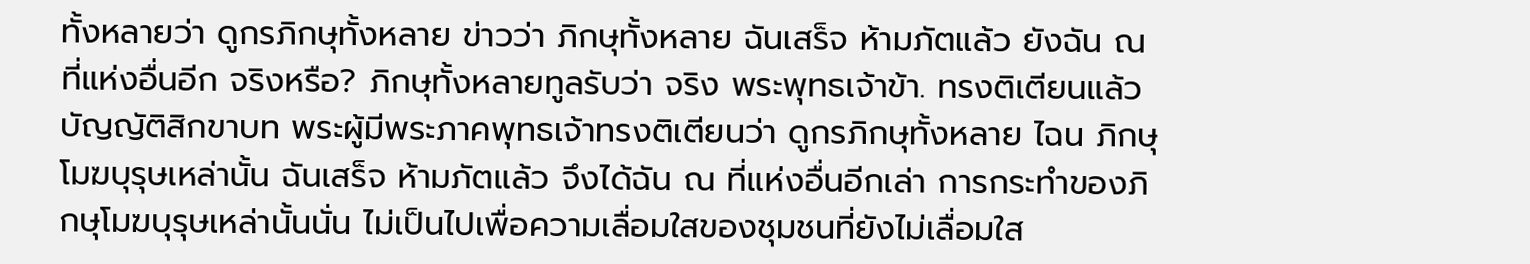ทั้งหลายว่า ดูกรภิกษุทั้งหลาย ข่าวว่า ภิกษุทั้งหลาย ฉันเสร็จ ห้ามภัตแล้ว ยังฉัน ณ ที่แห่งอื่นอีก จริงหรือ? ภิกษุทั้งหลายทูลรับว่า จริง พระพุทธเจ้าข้า. ทรงติเตียนแล้วบัญญัติสิกขาบท พระผู้มีพระภาคพุทธเจ้าทรงติเตียนว่า ดูกรภิกษุทั้งหลาย ไฉน ภิกษุโมฆบุรุษเหล่านั้น ฉันเสร็จ ห้ามภัตแล้ว จึงได้ฉัน ณ ที่แห่งอื่นอีกเล่า การกระทำของภิกษุโมฆบุรุษเหล่านั้นนั่น ไม่เป็นไปเพื่อความเลื่อมใสของชุมชนที่ยังไม่เลื่อมใส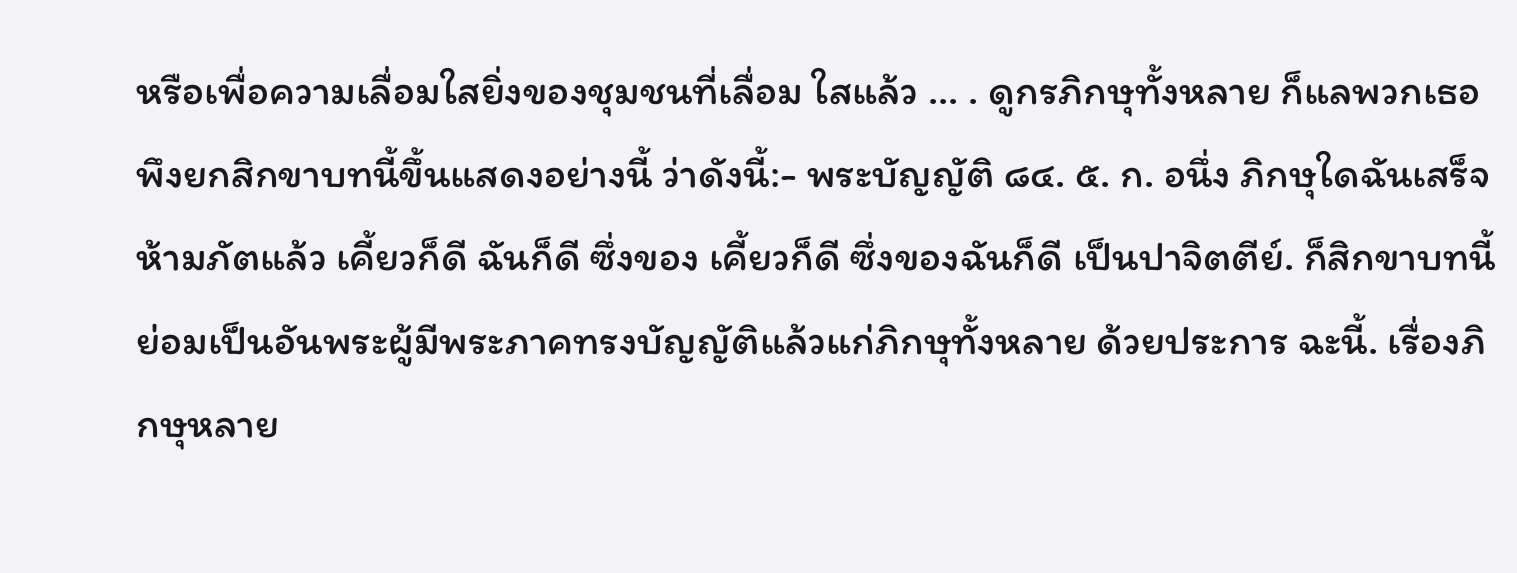หรือเพื่อความเลื่อมใสยิ่งของชุมชนที่เลื่อม ใสแล้ว ... . ดูกรภิกษุทั้งหลาย ก็แลพวกเธอพึงยกสิกขาบทนี้ขึ้นแสดงอย่างนี้ ว่าดังนี้:- พระบัญญัติ ๘๔. ๕. ก. อนึ่ง ภิกษุใดฉันเสร็จ ห้ามภัตแล้ว เคี้ยวก็ดี ฉันก็ดี ซึ่งของ เคี้ยวก็ดี ซึ่งของฉันก็ดี เป็นปาจิตตีย์. ก็สิกขาบทนี้ ย่อมเป็นอันพระผู้มีพระภาคทรงบัญญัติแล้วแก่ภิกษุทั้งหลาย ด้วยประการ ฉะนี้. เรื่องภิกษุหลาย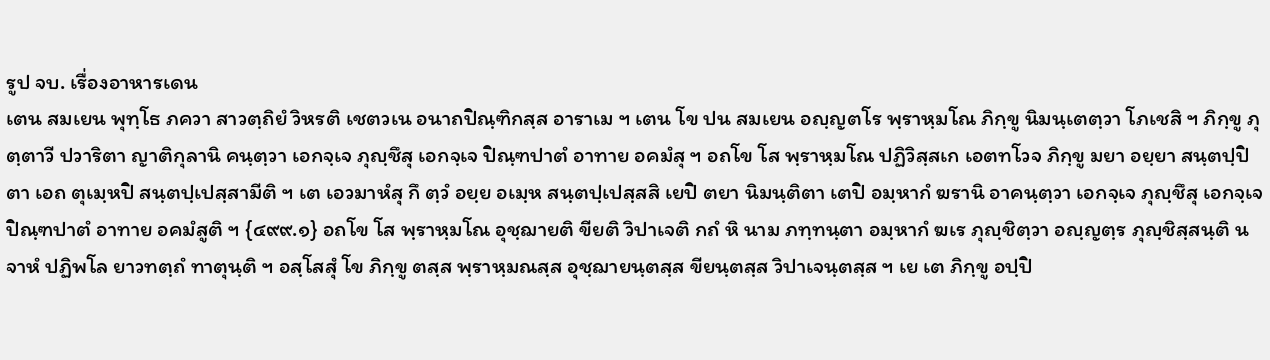รูป จบ. เรื่องอาหารเดน
เตน สมเยน พุทฺโธ ภควา สาวตฺถิยํ วิหรติ เชตวเน อนาถปิณฺฑิกสฺส อาราเม ฯ เตน โข ปน สมเยน อญฺญตโร พฺราหฺมโณ ภิกฺขู นิมนฺเตตฺวา โภเชสิ ฯ ภิกฺขู ภุตฺตาวี ปวาริตา ญาติกุลานิ คนฺตฺวา เอกจฺเจ ภุญฺชึสุ เอกจฺเจ ปิณฺฑปาตํ อาทาย อคมํสุ ฯ อถโข โส พฺราหฺมโณ ปฏิวิสฺสเก เอตทโวจ ภิกฺขู มยา อยฺยา สนฺตปฺปิตา เอถ ตุเมฺหปิ สนฺตปฺเปสฺสามีติ ฯ เต เอวมาหํสุ กึ ตฺวํ อยฺย อเมฺห สนฺตปฺเปสฺสสิ เยปิ ตยา นิมนฺติตา เตปิ อมฺหากํ ฆรานิ อาคนฺตฺวา เอกจฺเจ ภุญฺชึสุ เอกจฺเจ ปิณฺฑปาตํ อาทาย อคมํสูติ ฯ {๔๙๙.๑} อถโข โส พฺราหฺมโณ อุชฺฌายติ ขียติ วิปาเจติ กถํ หิ นาม ภทฺทนฺตา อมฺหากํ ฆเร ภุญฺชิตฺวา อญฺญตฺร ภุญฺชิสฺสนฺติ น จาหํ ปฏิพโล ยาวทตฺถํ ทาตุนฺติ ฯ อสฺโสสุํ โข ภิกฺขู ตสฺส พฺราหฺมณสฺส อุชฺฌายนฺตสฺส ขียนฺตสฺส วิปาเจนฺตสฺส ฯ เย เต ภิกฺขู อปฺปิ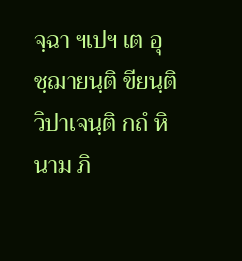จฺฉา ฯเปฯ เต อุชฺฌายนฺติ ขียนฺติ วิปาเจนฺติ กถํ หิ นาม ภิ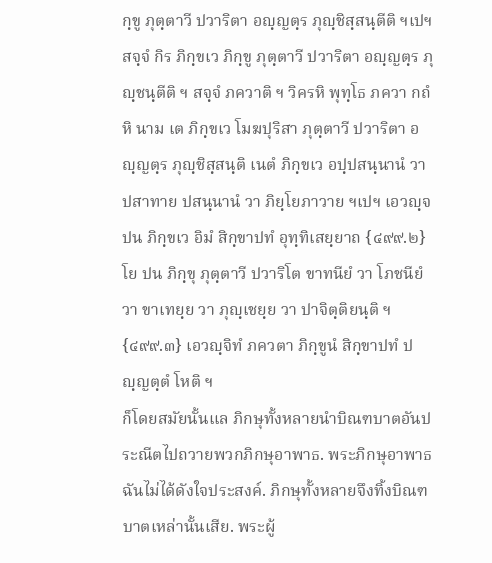กฺขู ภุตฺตาวี ปวาริตา อญฺญตฺร ภุญฺชิสฺสนฺตีติ ฯเปฯ สจฺจํ กิร ภิกฺขเว ภิกฺขู ภุตฺตาวี ปวาริตา อญฺญตฺร ภุญฺชนฺตีติ ฯ สจฺจํ ภควาติ ฯ วิครหิ พุทฺโธ ภควา กถํ หิ นาม เต ภิกฺขเว โมฆปุริสา ภุตฺตาวี ปวาริตา อญฺญตฺร ภุญฺชิสฺสนฺติ เนตํ ภิกฺขเว อปฺปสนฺนานํ วา ปสาทาย ปสนฺนานํ วา ภิยฺโยภาวาย ฯเปฯ เอวญฺจ ปน ภิกฺขเว อิมํ สิกฺขาปทํ อุทฺทิเสยฺยาถ {๔๙๙.๒} โย ปน ภิกฺขุ ภุตฺตาวี ปวาริโต ขาทนียํ วา โภชนียํ วา ขาเทยฺย วา ภุญฺเชยฺย วา ปาจิตฺติยนฺติ ฯ {๔๙๙.๓} เอวญฺจิทํ ภควตา ภิกฺขูนํ สิกฺขาปทํ ปญฺญตฺตํ โหติ ฯ
ก็โดยสมัยนั้นแล ภิกษุทั้งหลายนำบิณฑบาตอันประณีตไปถวายพวกภิกษุอาพาธ. พระภิกษุอาพาธฉันไม่ได้ดังใจประสงค์. ภิกษุทั้งหลายจึงทิ้งบิณฑบาตเหล่านั้นเสีย. พระผู้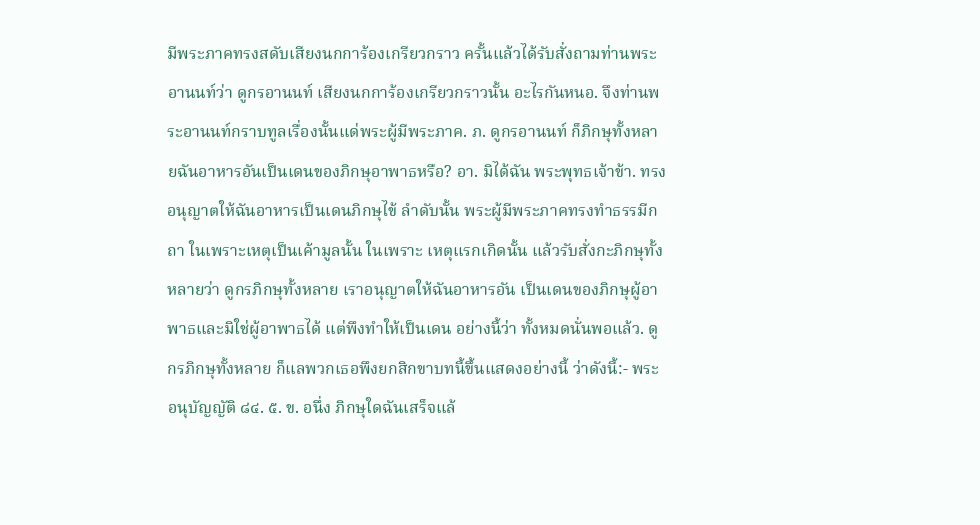มีพระภาคทรงสดับเสียงนกการ้องเกรียวกราว ครั้นแล้วได้รับสั่งถามท่านพระ อานนท์ว่า ดูกรอานนท์ เสียงนกการ้องเกรียวกราวนั้น อะไรกันหนอ. จึงท่านพระอานนท์กราบทูลเรื่องนั้นแด่พระผู้มีพระภาค. ภ. ดูกรอานนท์ ก็ภิกษุทั้งหลายฉันอาหารอันเป็นเดนของภิกษุอาพาธหรือ? อา. มิได้ฉัน พระพุทธเจ้าข้า. ทรงอนุญาตให้ฉันอาหารเป็นเดนภิกษุไข้ ลำดับนั้น พระผู้มีพระภาคทรงทำธรรมีกถา ในเพราะเหตุเป็นเค้ามูลนั้น ในเพราะ เหตุแรกเกิดนั้น แล้วรับสั่งกะภิกษุทั้งหลายว่า ดูกรภิกษุทั้งหลาย เราอนุญาตให้ฉันอาหารอัน เป็นเดนของภิกษุผู้อาพาธและมิใช่ผู้อาพาธได้ แต่พึงทำให้เป็นเดน อย่างนี้ว่า ทั้งหมดนั่นพอแล้ว. ดูกรภิกษุทั้งหลาย ก็แลพวกเธอพึงยกสิกขาบทนี้ขึ้นแสดงอย่างนี้ ว่าดังนี้:- พระอนุบัญญัติ ๘๔. ๕. ข. อนึ่ง ภิกษุใดฉันเสร็จแล้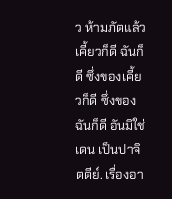ว ห้ามภัตแล้ว เคี้ยวก็ดี ฉันก็ดี ซึ่งของเคี้ยวก็ดี ซึ่งของฉันก็ดี อันมิใช่เดน เป็นปาจิตตีย์. เรื่องอา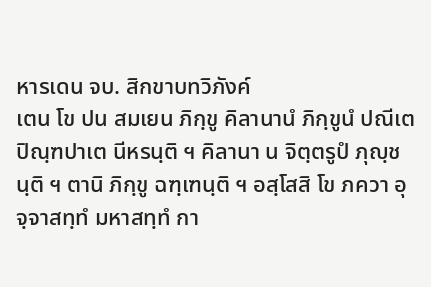หารเดน จบ. สิกขาบทวิภังค์
เตน โข ปน สมเยน ภิกฺขู คิลานานํ ภิกฺขูนํ ปณีเต ปิณฺฑปาเต นีหรนฺติ ฯ คิลานา น จิตฺตรูปํ ภุญฺชนฺติ ฯ ตานิ ภิกฺขู ฉฑฺเฑนฺติ ฯ อสฺโสสิ โข ภควา อุจฺจาสทฺทํ มหาสทฺทํ กา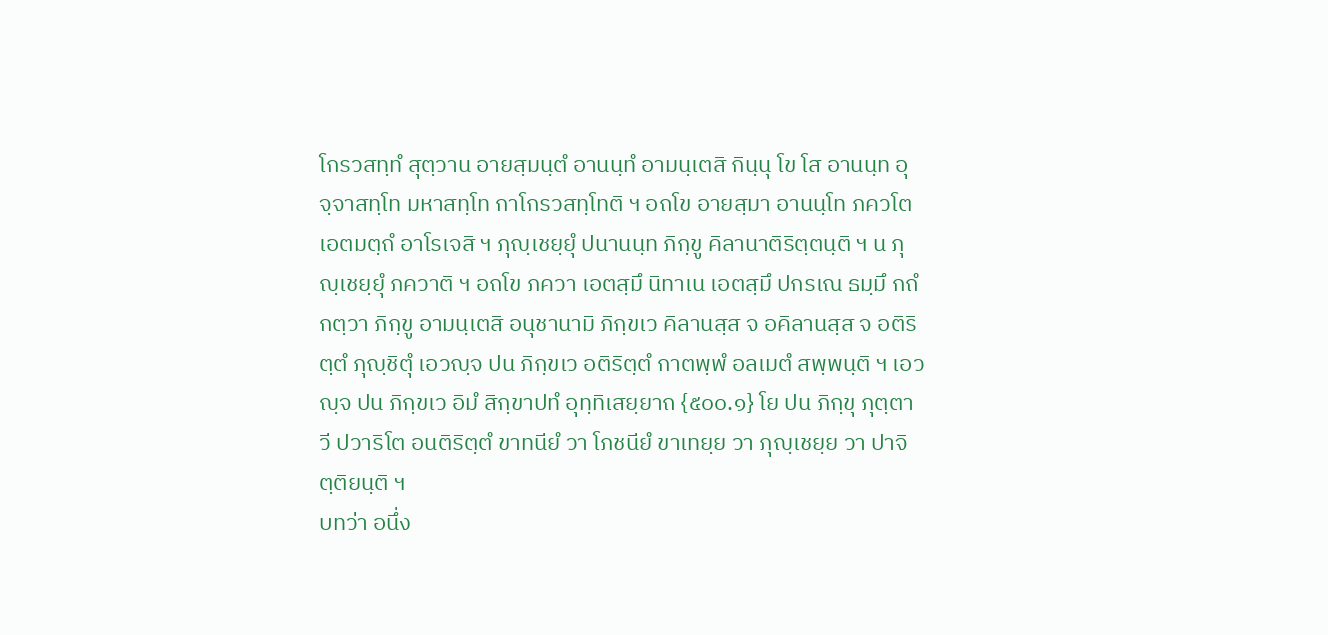โกรวสทฺทํ สุตฺวาน อายสฺมนฺตํ อานนฺทํ อามนฺเตสิ กินฺนุ โข โส อานนฺท อุจฺจาสทฺโท มหาสทฺโท กาโกรวสทฺโทติ ฯ อถโข อายสฺมา อานนฺโท ภควโต เอตมตฺถํ อาโรเจสิ ฯ ภุญฺเชยฺยุํ ปนานนฺท ภิกฺขู คิลานาติริตฺตนฺติ ฯ น ภุญฺเชยฺยุํ ภควาติ ฯ อถโข ภควา เอตสฺมึ นิทาเน เอตสฺมึ ปกรเณ ธมฺมึ กถํ กตฺวา ภิกฺขู อามนฺเตสิ อนุชานามิ ภิกฺขเว คิลานสฺส จ อคิลานสฺส จ อติริตฺตํ ภุญฺชิตุํ เอวญฺจ ปน ภิกฺขเว อติริตฺตํ กาตพฺพํ อลเมตํ สพฺพนฺติ ฯ เอวญฺจ ปน ภิกฺขเว อิมํ สิกฺขาปทํ อุทฺทิเสยฺยาถ {๕๐๐.๑} โย ปน ภิกฺขุ ภุตฺตาวี ปวาริโต อนติริตฺตํ ขาทนียํ วา โภชนียํ ขาเทยฺย วา ภุญฺเชยฺย วา ปาจิตฺติยนฺติ ฯ
บทว่า อนึ่ง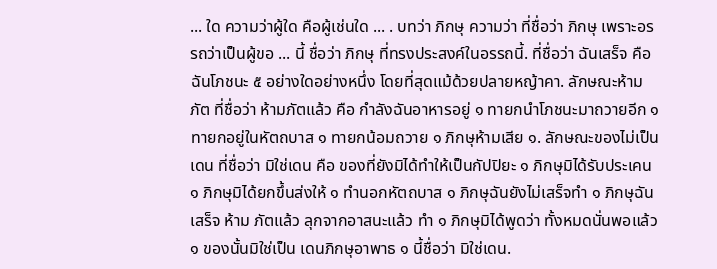... ใด ความว่าผู้ใด คือผู้เช่นใด ... . บทว่า ภิกษุ ความว่า ที่ชื่อว่า ภิกษุ เพราะอรรถว่าเป็นผู้ขอ ... นี้ ชื่อว่า ภิกษุ ที่ทรงประสงค์ในอรรถนี้. ที่ชื่อว่า ฉันเสร็จ คือ ฉันโภชนะ ๕ อย่างใดอย่างหนึ่ง โดยที่สุดแม้ด้วยปลายหญ้าคา. ลักษณะห้ามภัต ที่ชื่อว่า ห้ามภัตแล้ว คือ กำลังฉันอาหารอยู่ ๑ ทายกนำโภชนะมาถวายอีก ๑ ทายกอยู่ในหัตถบาส ๑ ทายกน้อมถวาย ๑ ภิกษุห้ามเสีย ๑. ลักษณะของไม่เป็นเดน ที่ชื่อว่า มิใช่เดน คือ ของที่ยังมิได้ทำให้เป็นกัปปิยะ ๑ ภิกษุมิได้รับประเคน ๑ ภิกษุมิได้ยกขึ้นส่งให้ ๑ ทำนอกหัตถบาส ๑ ภิกษุฉันยังไม่เสร็จทำ ๑ ภิกษุฉันเสร็จ ห้าม ภัตแล้ว ลุกจากอาสนะแล้ว ทำ ๑ ภิกษุมิได้พูดว่า ทั้งหมดนั่นพอแล้ว ๑ ของนั้นมิใช่เป็น เดนภิกษุอาพาธ ๑ นี้ชื่อว่า มิใช่เดน.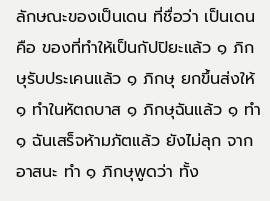ลักษณะของเป็นเดน ที่ชื่อว่า เป็นเดน คือ ของที่ทำให้เป็นกัปปิยะแล้ว ๑ ภิกษุรับประเคนแล้ว ๑ ภิกษุ ยกขึ้นส่งให้ ๑ ทำในหัตถบาส ๑ ภิกษุฉันแล้ว ๑ ทำ ๑ ฉันเสร็จห้ามภัตแล้ว ยังไม่ลุก จากอาสนะ ทำ ๑ ภิกษุพูดว่า ทั้ง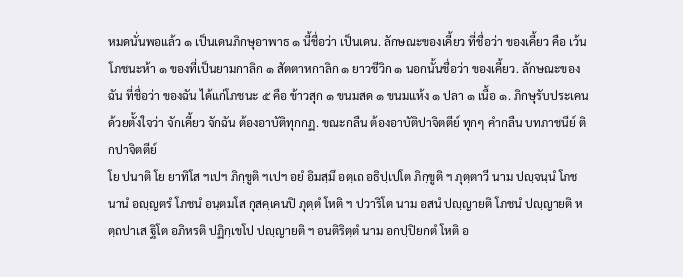หมดนั่นพอแล้ว ๑ เป็นเดนภิกษุอาพาธ ๑ นี้ชื่อว่า เป็นเดน. ลักษณะของเคี้ยว ที่ชื่อว่า ของเคี้ยว คือ เว้นโภชนะห้า ๑ ของที่เป็นยามกาลิก ๑ สัตตาหกาลิก ๑ ยาวชีวิก ๑ นอกนั้นชื่อว่า ของเคี้ยว. ลักษณะของฉัน ที่ชื่อว่า ของฉัน ได้แก่โภชนะ ๕ คือ ข้าวสุก ๑ ขนมสด ๑ ขนมแห้ง ๑ ปลา ๑ เนื้อ ๑. ภิกษุรับประเคนด้วยตั้งใจว่า จักเคี้ยว จักฉัน ต้องอาบัติทุกกฏ. ขณะกลืน ต้องอาบัติปาจิตตีย์ ทุกๆ คำกลืน บทภาชนีย์ ติกปาจิตตีย์
โย ปนาติ โย ยาทิโส ฯเปฯ ภิกฺขูติ ฯเปฯ อยํ อิมสฺมึ อตฺเถ อธิปฺเปโต ภิกฺขูติ ฯ ภุตฺตาวี นาม ปญฺจนฺนํ โภชนานํ อญฺญตรํ โภชนํ อนฺตมโส กุสคฺเคนปิ ภุตฺตํ โหติ ฯ ปวาริโต นาม อสนํ ปญฺญายติ โภชนํ ปญฺญายติ หตฺถปาเส ฐิโต อภิหรติ ปฏิกฺเขโป ปญฺญายติ ฯ อนติริตฺตํ นาม อกปฺปิยกตํ โหติ อ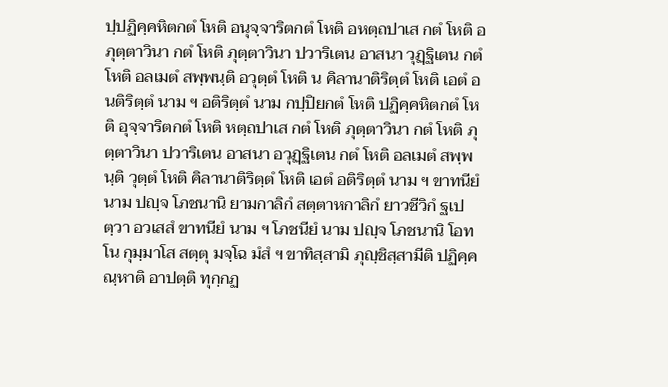ปฺปฏิคฺคหิตกตํ โหติ อนุจฺจาริตกตํ โหติ อหตฺถปาเส กตํ โหติ อภุตฺตาวินา กตํ โหติ ภุตฺตาวินา ปวาริเตน อาสนา วุฏฺฐิเตน กตํ โหติ อลเมตํ สพฺพนฺติ อวุตฺตํ โหติ น คิลานาติริตฺตํ โหติ เอตํ อนติริตฺตํ นาม ฯ อติริตฺตํ นาม กปฺปิยกตํ โหติ ปฏิคฺคหิตกตํ โหติ อุจฺจาริตกตํ โหติ หตฺถปาเส กตํ โหติ ภุตฺตาวินา กตํ โหติ ภุตฺตาวินา ปวาริเตน อาสนา อวุฏฺฐิเตน กตํ โหติ อลเมตํ สพฺพนฺติ วุตฺตํ โหติ คิลานาติริตฺตํ โหติ เอตํ อติริตฺตํ นาม ฯ ขาทนียํ นาม ปญฺจ โภชนานิ ยามกาลิกํ สตฺตาหกาลิกํ ยาวชีวิกํ ฐเปตฺวา อวเสสํ ขาทนียํ นาม ฯ โภชนียํ นาม ปญฺจ โภชนานิ โอทโน กุมฺมาโส สตฺตุ มจฺโฉ มํสํ ฯ ขาทิสฺสามิ ภุญฺชิสฺสามีติ ปฏิคฺคณฺหาติ อาปตฺติ ทุกฺกฏ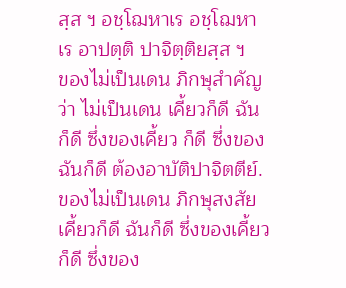สฺส ฯ อชฺโฌหาเร อชฺโฌหาเร อาปตฺติ ปาจิตฺติยสฺส ฯ
ของไม่เป็นเดน ภิกษุสำคัญว่า ไม่เป็นเดน เคี้ยวก็ดี ฉันก็ดี ซึ่งของเคี้ยว ก็ดี ซึ่งของฉันก็ดี ต้องอาบัติปาจิตตีย์. ของไม่เป็นเดน ภิกษุสงสัย เคี้ยวก็ดี ฉันก็ดี ซึ่งของเคี้ยวก็ดี ซึ่งของ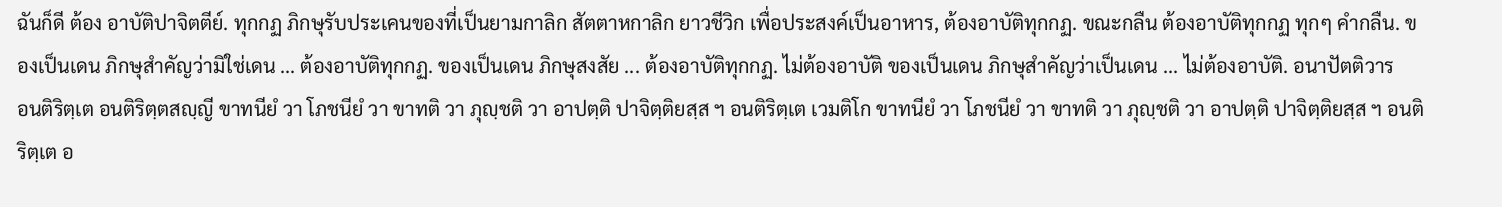ฉันก็ดี ต้อง อาบัติปาจิตตีย์. ทุกกฏ ภิกษุรับประเคนของที่เป็นยามกาลิก สัตตาหกาลิก ยาวชีวิก เพื่อประสงค์เป็นอาหาร, ต้องอาบัติทุกกฏ. ขณะกลืน ต้องอาบัติทุกกฏ ทุกๆ คำกลืน. ของเป็นเดน ภิกษุสำคัญว่ามิใช่เดน ... ต้องอาบัติทุกกฏ. ของเป็นเดน ภิกษุสงสัย ... ต้องอาบัติทุกกฏ. ไม่ต้องอาบัติ ของเป็นเดน ภิกษุสำคัญว่าเป็นเดน ... ไม่ต้องอาบัติ. อนาปัตติวาร
อนติริตฺเต อนติริตฺตสญฺญี ขาทนียํ วา โภชนียํ วา ขาทติ วา ภุญฺชติ วา อาปตฺติ ปาจิตฺติยสฺส ฯ อนติริตฺเต เวมติโก ขาทนียํ วา โภชนียํ วา ขาทติ วา ภุญฺชติ วา อาปตฺติ ปาจิตฺติยสฺส ฯ อนติริตฺเต อ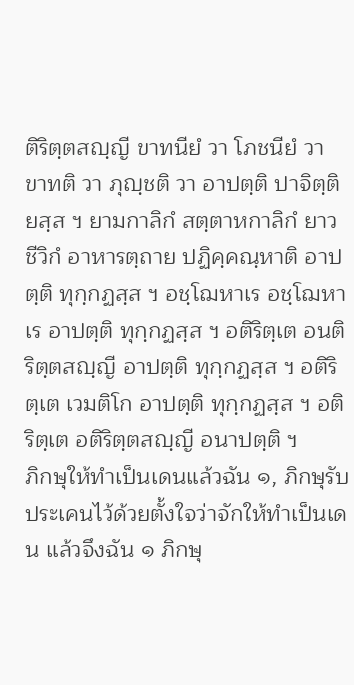ติริตฺตสญฺญี ขาทนียํ วา โภชนียํ วา ขาทติ วา ภุญฺชติ วา อาปตฺติ ปาจิตฺติยสฺส ฯ ยามกาลิกํ สตฺตาหกาลิกํ ยาวชีวิกํ อาหารตฺถาย ปฏิคฺคณฺหาติ อาปตฺติ ทุกฺกฏสฺส ฯ อชฺโฌหาเร อชฺโฌหาเร อาปตฺติ ทุกฺกฏสฺส ฯ อติริตฺเต อนติริตฺตสญฺญี อาปตฺติ ทุกฺกฏสฺส ฯ อติริตฺเต เวมติโก อาปตฺติ ทุกฺกฏสฺส ฯ อติริตฺเต อติริตฺตสญฺญี อนาปตฺติ ฯ
ภิกษุให้ทำเป็นเดนแล้วฉัน ๑, ภิกษุรับประเคนไว้ด้วยตั้งใจว่าจักให้ทำเป็นเดน แล้วจึงฉัน ๑ ภิกษุ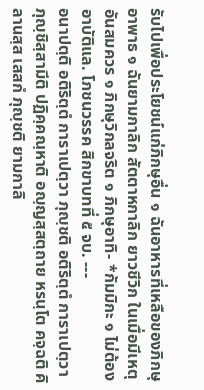รับไปเพื่อประโยชน์แก่ภิกษุอื่น ๑ ฉันอาหารที่เหลือของภิกษุอาพาธ ๑ ฉันยามกาลิก สัตตาหกาลิก ยาวชีวิก ในเมื่อมีเหตุอันสมควร ๑ ภิกษุวิกลจริต ๑ ภิกษุอาทิ- *กัมมิกะ ๑ ไม่ต้องอาบัติแล. โภชนวรรค สิกขาบทที่ ๕ จบ. ---
อนาปตฺติ อติริตฺตํ การาเปตฺวา ภุญฺชติ อติริตฺตํ การาเปตฺวา ภุญฺชิสฺสามีติ ปฏิคฺคณฺหาติ อญฺญสฺสตฺถาย หรนฺโต คจฺฉติ คิลานสฺส เสสกํ ภุญฺชติ ยามกาลิ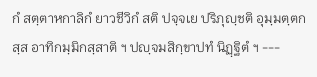กํ สตฺตาหกาลิกํ ยาวชีวิกํ สติ ปจฺจเย ปริภุญฺชติ อุมฺมตฺตกสฺส อาทิกมฺมิกสฺสาติ ฯ ปญฺจมสิกฺขาปทํ นิฏฺฐิตํ ฯ ---